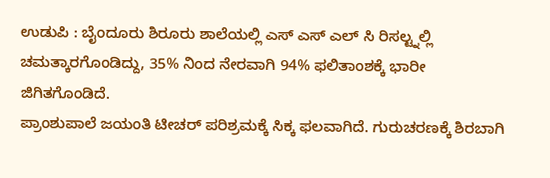ಉಡುಪಿ : ಬೈಂದೂರು ಶಿರೂರು ಶಾಲೆಯಲ್ಲಿ ಎಸ್ ಎಸ್ ಎಲ್ ಸಿ ರಿಸಲ್ಟ್ನಲ್ಲಿ ಚಮತ್ಕಾರಗೊಂಡಿದ್ದು, 35% ನಿಂದ ನೇರವಾಗಿ 94% ಫಲಿತಾಂಶಕ್ಕೆ ಭಾರೀ ಜಿಗಿತಗೊಂಡಿದೆ.
ಪ್ರಾಂಶುಪಾಲೆ ಜಯಂತಿ ಟೀಚರ್ ಪರಿಶ್ರಮಕ್ಕೆ ಸಿಕ್ಕ ಫಲವಾಗಿದೆ. ಗುರುಚರಣಕ್ಕೆ ಶಿರಬಾಗಿ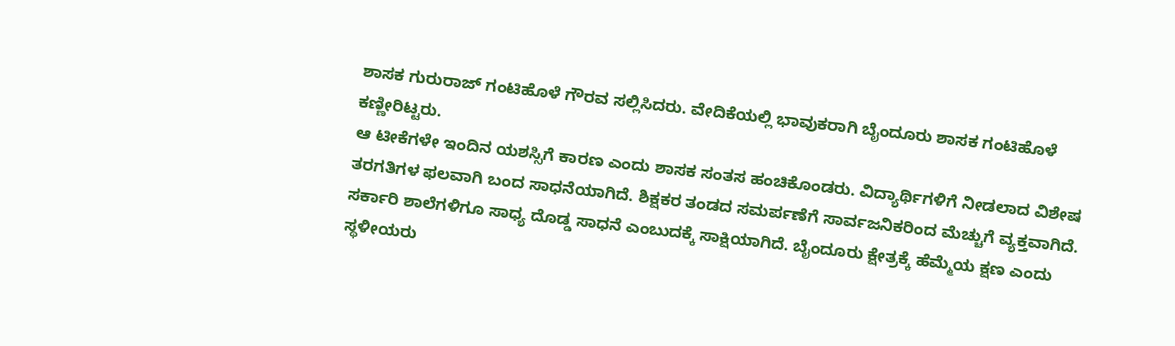ಶಾಸಕ ಗುರುರಾಜ್ ಗಂಟಿಹೊಳೆ ಗೌರವ ಸಲ್ಲಿಸಿದರು. ವೇದಿಕೆಯಲ್ಲಿ ಭಾವುಕರಾಗಿ ಬೈಂದೂರು ಶಾಸಕ ಗಂಟಿಹೊಳೆ ಕಣ್ಣೀರಿಟ್ಟರು.
ಆ ಟೀಕೆಗಳೇ ಇಂದಿನ ಯಶಸ್ಸಿಗೆ ಕಾರಣ ಎಂದು ಶಾಸಕ ಸಂತಸ ಹಂಚಿಕೊಂಡರು. ವಿದ್ಯಾರ್ಥಿಗಳಿಗೆ ನೀಡಲಾದ ವಿಶೇಷ ತರಗತಿಗಳ ಫಲವಾಗಿ ಬಂದ ಸಾಧನೆಯಾಗಿದೆ. ಶಿಕ್ಷಕರ ತಂಡದ ಸಮರ್ಪಣೆಗೆ ಸಾರ್ವಜನಿಕರಿಂದ ಮೆಚ್ಚುಗೆ ವ್ಯಕ್ತವಾಗಿದೆ. ಸರ್ಕಾರಿ ಶಾಲೆಗಳಿಗೂ ಸಾಧ್ಯ ದೊಡ್ಡ ಸಾಧನೆ ಎಂಬುದಕ್ಕೆ ಸಾಕ್ಷಿಯಾಗಿದೆ. ಬೈಂದೂರು ಕ್ಷೇತ್ರಕ್ಕೆ ಹೆಮ್ಮೆಯ ಕ್ಷಣ ಎಂದು ಸ್ಥಳೀಯರು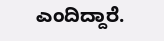ಎಂದಿದ್ದಾರೆ.